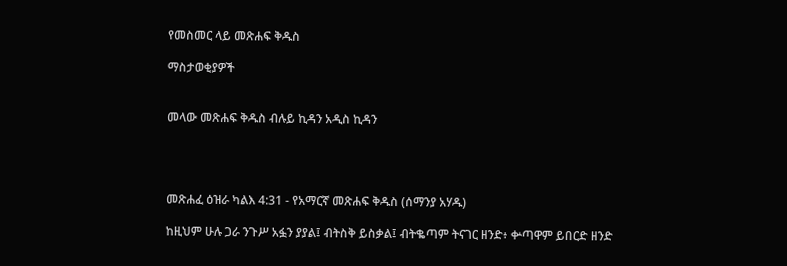የመስመር ላይ መጽሐፍ ቅዱስ

ማስታወቂያዎች


መላው መጽሐፍ ቅዱስ ብሉይ ኪዳን አዲስ ኪዳን




መጽሐፈ ዕዝራ ካልእ 4:31 - የአማርኛ መጽሐፍ ቅዱስ (ሰማንያ አሃዱ)

ከዚህም ሁሉ ጋራ ንጉሥ አፏን ያያል፤ ብትስቅ ይስቃል፤ ብትቈጣም ትናገር ዘንድ፥ ቍጣዋም ይበርድ ዘንድ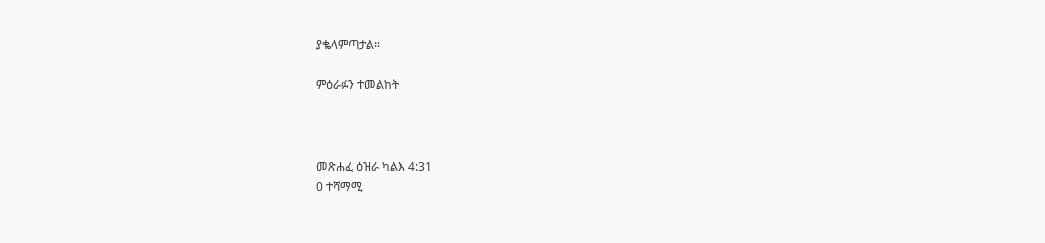ያቈላምጣታል።

ምዕራፉን ተመልከት



መጽሐፈ ዕዝራ ካልእ 4:31
0 ተሻማሚ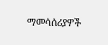ማመሳሰሪያዎች